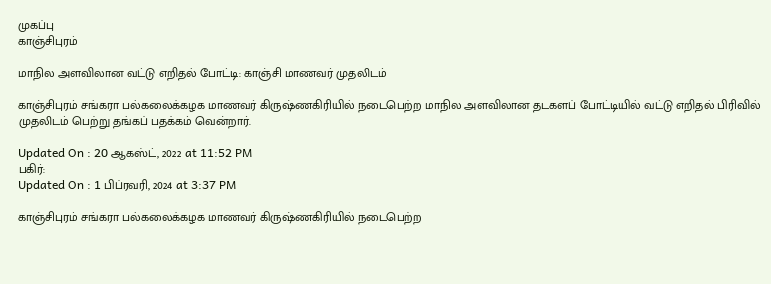முகப்பு
காஞ்சிபுரம்

மாநில அளவிலான வட்டு எறிதல் போட்டி: காஞ்சி மாணவர் முதலிடம்

காஞ்சிபுரம் சங்கரா பல்கலைக்கழக மாணவர் கிருஷ்ணகிரியில் நடைபெற்ற மாநில அளவிலான தடகளப் போட்டியில் வட்டு எறிதல் பிரிவில் முதலிடம் பெற்று தங்கப் பதக்கம் வென்றார்.

Updated On : 20 ஆகஸ்ட், 2022 at 11:52 PM
பகிர்:
Updated On : 1 பிப்ரவரி, 2024 at 3:37 PM

காஞ்சிபுரம் சங்கரா பல்கலைக்கழக மாணவர் கிருஷ்ணகிரியில் நடைபெற்ற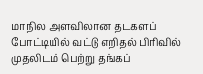மாநில அளவிலான தடகளப் போட்டியில் வட்டு எறிதல் பிரிவில் முதலிடம் பெற்று தங்கப்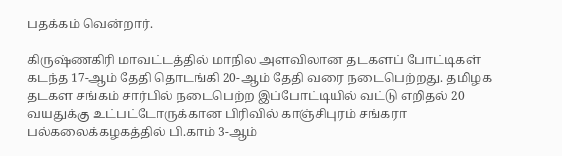பதக்கம் வென்றார்.

கிருஷ்ணகிரி மாவட்டத்தில் மாநில அளவிலான தடகளப் போட்டிகள் கடந்த 17-ஆம் தேதி தொடங்கி 20-ஆம் தேதி வரை நடைபெற்றது. தமிழக தடகள சங்கம் சார்பில் நடைபெற்ற இப்போட்டியில் வட்டு எறிதல் 20 வயதுக்கு உட்பட்டோருக்கான பிரிவில் காஞ்சிபுரம் சங்கரா பல்கலைக்கழகத்தில் பி.காம் 3-ஆம்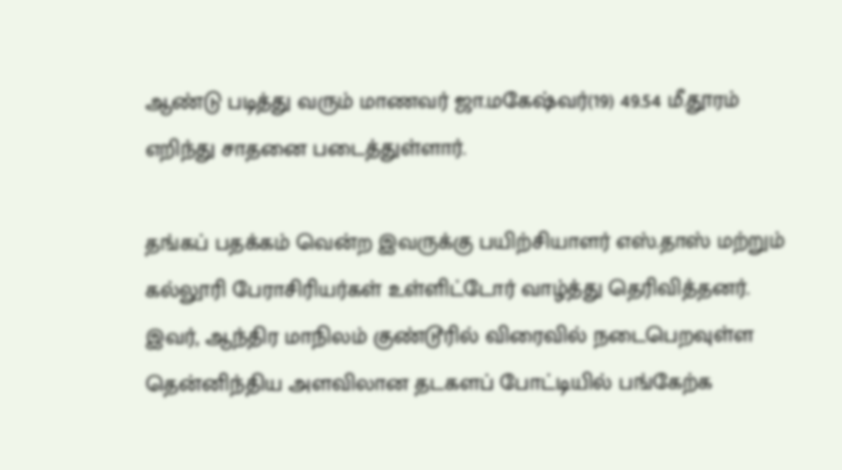ஆண்டு படித்து வரும் மாணவர் ஜா.மகேஷ்வர்(19) 49.54 மீ.தூரம் எறிந்து சாதனை படைத்துள்ளார்.

தங்கப் பதக்கம் வென்ற இவருக்கு பயிற்சியாளர் எஸ்.தாஸ் மற்றும் கல்லூரி பேராசிரியர்கள் உள்ளிட்டோர் வாழ்த்து தெரிவித்தனர். இவர், ஆந்திர மாநிலம் குண்டூரில் விரைவில் நடைபெறவுள்ள தென்னிந்திய அளவிலான தடகளப் போட்டியில் பங்கேற்க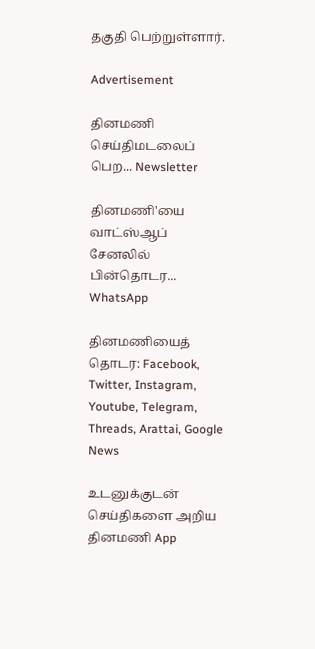தகுதி பெற்றுள்ளார்.

Advertisement

தினமணி செய்திமடலைப் பெற... Newsletter

தினமணி'யை வாட்ஸ்ஆப் சேனலில் பின்தொடர... WhatsApp

தினமணியைத் தொடர: Facebook, Twitter, Instagram, Youtube, Telegram, Threads, Arattai, Google News

உடனுக்குடன் செய்திகளை அறிய தினமணி App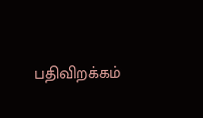பதிவிறக்கம்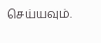செய்யவும்.